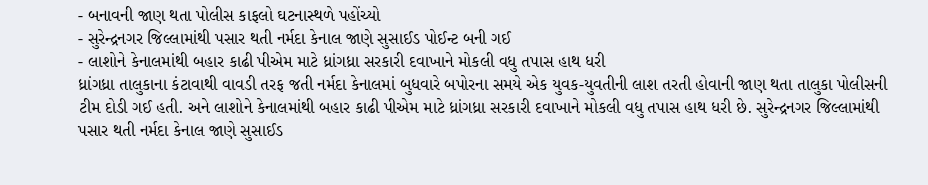- બનાવની જાણ થતા પોલીસ કાફલો ઘટનાસ્થળે પહોંચ્યો
- સુરેન્દ્રનગર જિલ્લામાંથી પસાર થતી નર્મદા કેનાલ જાણે સુસાઈડ પોઈન્ટ બની ગઈ
- લાશોને કેનાલમાંથી બહાર કાઢી પીએમ માટે ધ્રાંગધ્રા સરકારી દવાખાને મોકલી વધુ તપાસ હાથ ધરી
ધ્રાંગધ્રા તાલુકાના કંટાવાથી વાવડી તરફ જતી નર્મદા કેનાલમાં બુધવારે બપોરના સમયે એક યુવક-યુવતીની લાશ તરતી હોવાની જાણ થતા તાલુકા પોલીસની ટીમ દોડી ગઈ હતી. અને લાશોને કેનાલમાંથી બહાર કાઢી પીએમ માટે ધ્રાંગધ્રા સરકારી દવાખાને મોકલી વધુ તપાસ હાથ ધરી છે. સુરેન્દ્રનગર જિલ્લામાંથી પસાર થતી નર્મદા કેનાલ જાણે સુસાઈડ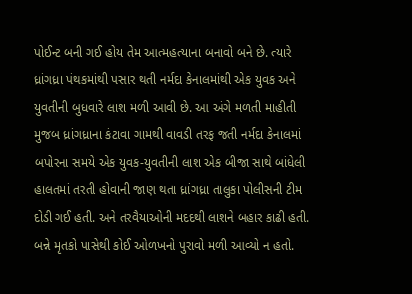પોઈન્ટ બની ગઈ હોય તેમ આત્મહત્યાના બનાવો બને છે. ત્યારે ધ્રાંગધ્રા પંથકમાંથી પસાર થતી નર્મદા કેનાલમાંથી એક યુવક અને યુવતીની બુધવારે લાશ મળી આવી છે. આ અંગે મળતી માહીતી મુજબ ધ્રાંગધ્રાના કંટાવા ગામથી વાવડી તરફ જતી નર્મદા કેનાલમાં બપોરના સમયે એક યુવક-યુવતીની લાશ એક બીજા સાથે બાંધેલી હાલતમાં તરતી હોવાની જાણ થતા ધ્રાંગધ્રા તાલુકા પોલીસની ટીમ દોડી ગઈ હતી. અને તરવૈયાઓની મદદથી લાશને બહાર કાઢી હતી. બન્ને મૃતકો પાસેથી કોઈ ઓળખનો પુરાવો મળી આવ્યો ન હતો.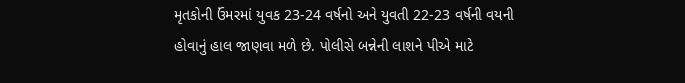મૃતકોની ઉંમરમાં યુવક 23-24 વર્ષનો અને યુવતી 22-23 વર્ષની વયની હોવાનું હાલ જાણવા મળે છે. પોલીસે બન્નેની લાશને પીએ માટે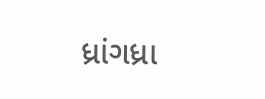ધ્રાંગધ્રા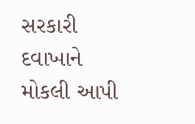સરકારી દવાખાને મોકલી આપી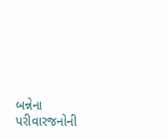બન્નેના પરીવારજનોની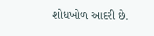શોધખોળ આદરી છે.